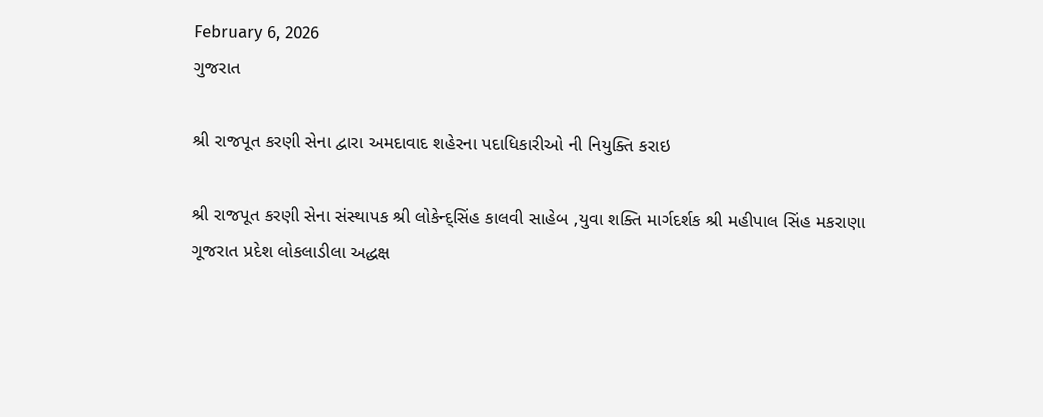February 6, 2026
ગુજરાત

શ્રી રાજપૂત કરણી સેના દ્વારા અમદાવાદ શહેરના પદાધિકારીઓ ની નિયુક્તિ કરાઇ

શ્રી રાજપૂત કરણી સેના સંસ્થાપક શ્રી લોકેન્દ્સિંહ કાલવી સાહેબ ,યુવા શક્તિ માર્ગદર્શક શ્રી મહીપાલ સિંહ મકરાણા
ગૂજરાત પ્રદેશ લોકલાડીલા અદ્ધક્ષ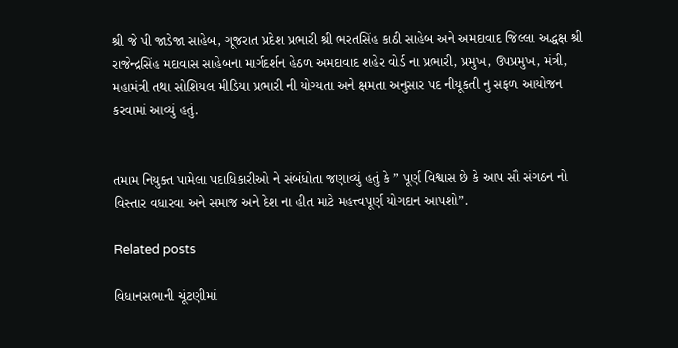શ્રી જે પી જાડેજા સાહેબ, ગૂજરાત પ્રદેશ પ્રભારી શ્રી ભરતસિંહ કાઠી સાહેબ અને અમદાવાદ જિલ્લા અદ્ધક્ષ શ્રી રાજેન્દ્રસિંહ મદાવાસ સાહેબના માર્ગદર્શન હેઠળ અમદાવાદ શહેર વોર્ડ ના પ્રભારી, પ્રમુખ, ઉપપ્રમુખ, મંત્રી, મહામંત્રી તથા સોશિયલ મીડિયા પ્રભારી ની યોગ્યતા અને ક્ષમતા અનુસાર પદ નીયૂકતી નુ સફળ આયોજન કરવામાં આવ્યું હતું.


તમામ નિયુક્ત પામેલા પદાધિકારીઓ ને સંબંધોતા જણાવ્યું હતું કે ” પૂર્ણ વિશ્વાસ છે કે આપ સૌ સંગઠન નો વિસ્તાર વધારવા અને સમાજ અને દેશ ના હીત માટે મહત્ત્વપૂર્ણ યોગદાન આપશો”.

Related posts

વિધાનસભાની ચૂંટણીમાં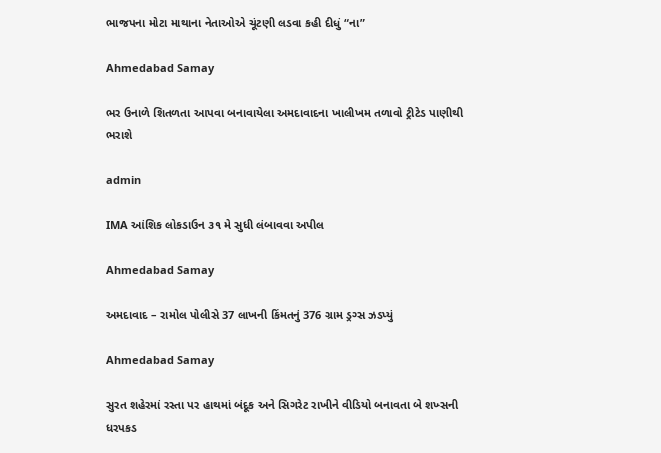ભાજપના મોટા માથાના નેતાઓએ ચૂંટણી લડવા કહી દીધું “ના”

Ahmedabad Samay

ભર ઉનાળે શિતળતા આપવા બનાવાયેલા અમદાવાદના ખાલીખમ તળાવો ટ્રીટેડ પાણીથી ભરાશે

admin

IMA આંશિક લોકડાઉન ૩૧ મે સુધી લંબાવવા અપીલ

Ahmedabad Samay

અમદાવાદ – રામોલ પોલીસે 37 લાખની કિંમતનું 376 ગ્રામ ડ્રગ્સ ઝડપ્યું

Ahmedabad Samay

સુરત શહેરમાં રસ્તા પર હાથમાં બંદૂક અને સિગરેટ રાખીને વીડિયો બનાવતા બે શખ્સની ધરપકડ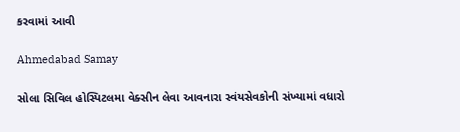કરવામાં આવી

Ahmedabad Samay

સોલા સિવિલ હોસ્પિટલમા વેક્સીન લેવા આવનારા સ્વંયસેવકોની સંખ્યામાં વધારો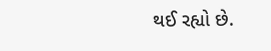થઈ રહ્યો છે.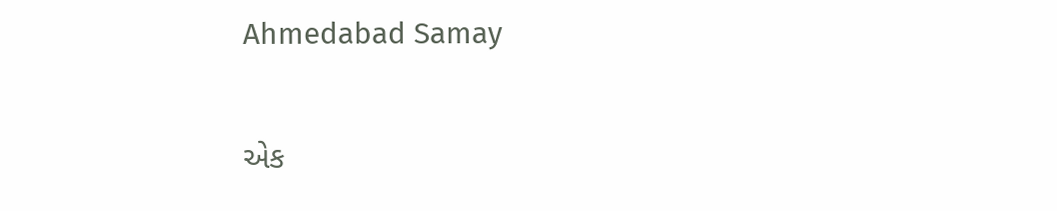Ahmedabad Samay

એક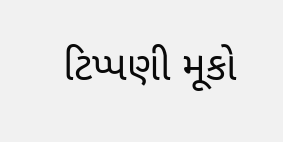ટિપ્પણી મૂકો